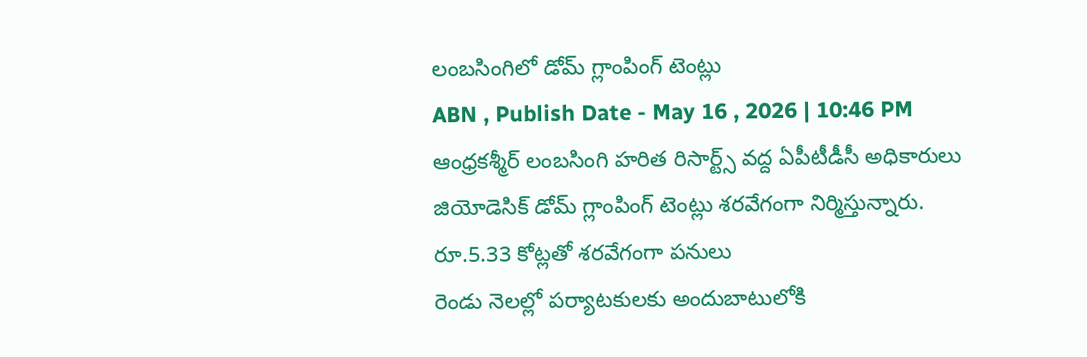లంబసింగిలో డోమ్ గ్లాంపింగ్ టెంట్లు
ABN , Publish Date - May 16 , 2026 | 10:46 PM
ఆంధ్రకశ్మీర్ లంబసింగి హరిత రిసార్ట్స్ వద్ద ఏపీటీడీసీ అధికారులు జియోడెసిక్ డోమ్ గ్లాంపింగ్ టెంట్లు శరవేగంగా నిర్మిస్తున్నారు.
రూ.5.33 కోట్లతో శరవేగంగా పనులు
రెండు నెలల్లో పర్యాటకులకు అందుబాటులోకి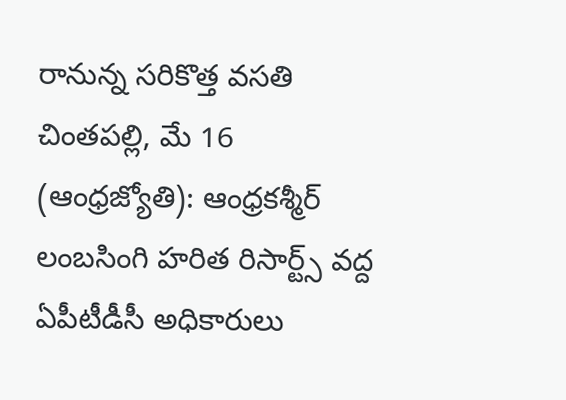రానున్న సరికొత్త వసతి
చింతపల్లి, మే 16 (ఆంధ్రజ్యోతి): ఆంధ్రకశ్మీర్ లంబసింగి హరిత రిసార్ట్స్ వద్ద ఏపీటీడీసీ అధికారులు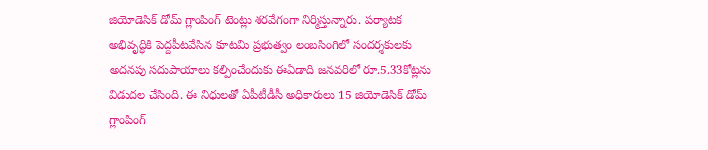జియోడెసిక్ డోమ్ గ్లాంపింగ్ టెంట్లు శరవేగంగా నిర్మిస్తున్నారు. పర్యాటక అభివృద్ధికి పెద్దపీటవేసిన కూటమి ప్రభుత్వం లంబసింగిలో సందర్శకులకు అదనపు సదుపాయాలు కల్పించేందుకు ఈఏడాది జనవరిలో రూ.5.33కోట్లను విడుదల చేసింది. ఈ నిధులతో ఏపీటీడీసీ అధికారులు 15 జియోడెసిక్ డోమ్ గ్లాంపింగ్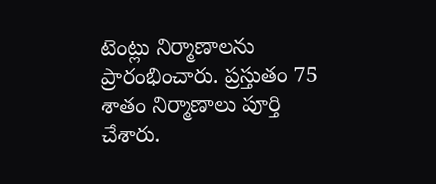టెంట్లు నిర్మాణాలను ప్రారంభించారు. ప్రస్తుతం 75 శాతం నిర్మాణాలు పూర్తి చేశారు.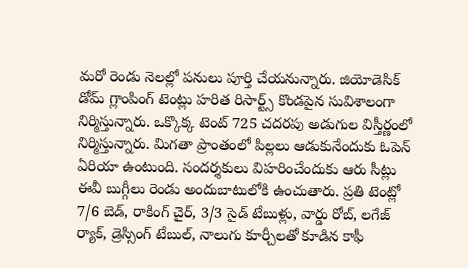మరో రెండు నెలల్లో పనులు పూర్తి చేయనున్నారు. జియోడెసిక్ డోమ్ గ్లాంపింగ్ టెంట్లు హరిత రిసార్ట్స్ కొండపైన సువిశాలంగా నిర్మిస్తున్నారు. ఒక్కొక్క టెంట్ 725 చదరపు అడుగుల విస్తీర్ణంలో నిర్మిస్తున్నారు. మిగతా ప్రాంతంలో పిల్లలు ఆడుకునేందుకు ఓపెన్ ఏరియా ఉంటుంది. సందర్శకులు విహరించేందుకు ఆరు సీట్లు ఈవీ బుగ్గీలు రెండు అందుబాటులోకి ఉంచుతారు. ప్రతి టెంట్లో 7/6 బెడ్, రాకింగ్ చైర్, 3/3 సైడ్ టేబుళ్లు, వార్డు రోబ్, లగేజ్ ర్యాక్, డ్రెస్సింగ్ టేబుల్, నాలుగు కూర్చీలతో కూడిన కాఫీ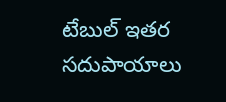టేబుల్ ఇతర సదుపాయాలు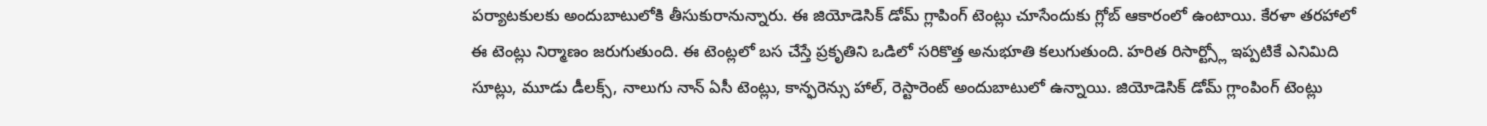పర్యాటకులకు అందుబాటులోకి తీసుకురానున్నారు. ఈ జియోడెసిక్ డోమ్ గ్లాపింగ్ టెంట్లు చూసేందుకు గ్లోబ్ ఆకారంలో ఉంటాయి. కేరళా తరహాలో ఈ టెంట్లు నిర్మాణం జరుగుతుంది. ఈ టెంట్లలో బస చేస్తే ప్రకృతిని ఒడిలో సరికొత్త అనుభూతి కలుగుతుంది. హరిత రిసార్ట్స్లో ఇప్పటికే ఎనిమిది సూట్లు, మూడు డీలక్స్, నాలుగు నాన్ ఏసీ టెంట్లు, కాన్ఫరెన్సు హాల్, రెస్టారెంట్ అందుబాటులో ఉన్నాయి. జియోడెసిక్ డోమ్ గ్లాంపింగ్ టెంట్లు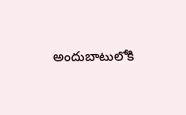అందుబాటులోకి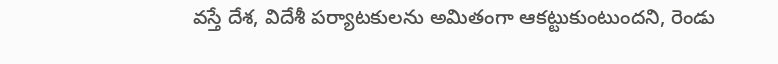వస్తే దేశ, విదేశీ పర్యాటకులను అమితంగా ఆకట్టుకుంటుందని, రెండు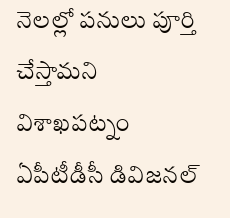నెలల్లో పనులు పూర్తి చేస్తామని విశాఖపట్నం ఏపీటీడీసీ డివిజనల్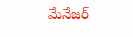మేనేజర్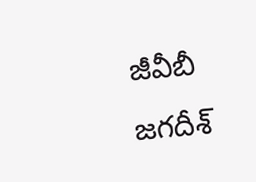జీవీబీ జగదీశ్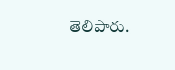తెలిపారు.